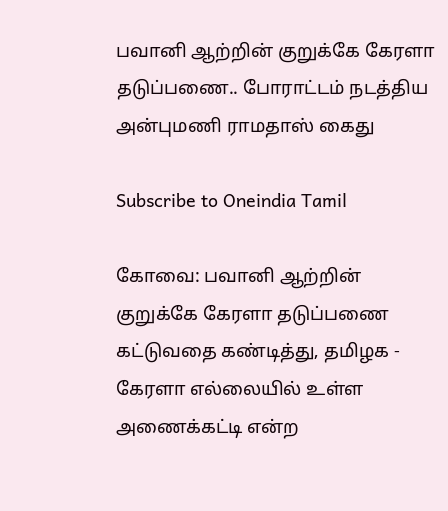பவானி ஆற்றின் குறுக்கே கேரளா தடுப்பணை.. போராட்டம் நடத்திய அன்புமணி ராமதாஸ் கைது

Subscribe to Oneindia Tamil

கோவை: பவானி ஆற்றின் குறுக்கே கேரளா தடுப்பணை கட்டுவதை கண்டித்து, தமிழக - கேரளா எல்லையில் உள்ள அணைக்கட்டி என்ற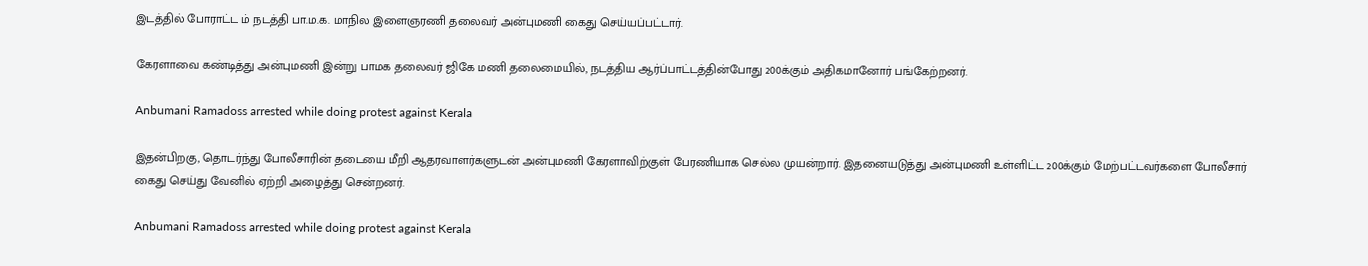இடத்தில் போராட்ட ம் நடத்தி பா.ம.க. மாநில இளைஞரணி தலைவர் அன்புமணி கைது செய்யப்பட்டார்.

கேரளாவை கண்டித்து அன்புமணி இன்று பாமக தலைவர் ஜிகே மணி தலைமையில், நடத்திய ஆர்ப்பாட்டத்தின்போது 200க்கும் அதிகமானோர் பங்கேற்றனர்.

Anbumani Ramadoss arrested while doing protest against Kerala

இதன்பிறகு, தொடர்ந்து போலீசாரின் தடையை மீறி ஆதரவாளர்களுடன் அன்புமணி கேரளாவிற்குள் பேரணியாக செல்ல முயன்றார். இதனையடுத்து அன்புமணி உள்ளிட்ட 200க்கும் மேற்பட்டவர்களை போலீசார் கைது செய்து வேனில் ஏற்றி அழைத்து சென்றனர்.

Anbumani Ramadoss arrested while doing protest against Kerala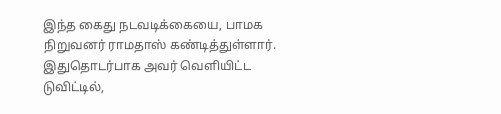இந்த கைது நடவடிக்கையை, பாமக நிறுவனர் ராமதாஸ் கண்டித்துள்ளார். இதுதொடர்பாக அவர் வெளியிட்ட டுவிட்டில்,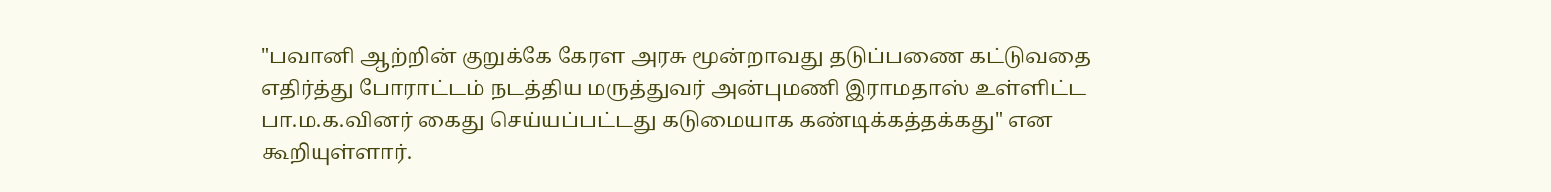"பவானி ஆற்றின் குறுக்கே கேரள அரசு மூன்றாவது தடுப்பணை கட்டுவதை எதிர்த்து போராட்டம் நடத்திய மருத்துவர் அன்புமணி இராமதாஸ் உள்ளிட்ட பா.ம.க.வினர் கைது செய்யப்பட்டது கடுமையாக கண்டிக்கத்தக்கது" என கூறியுள்ளார்.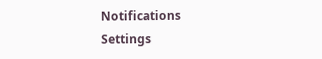Notifications
Settings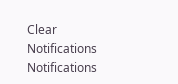Clear Notifications
Notifications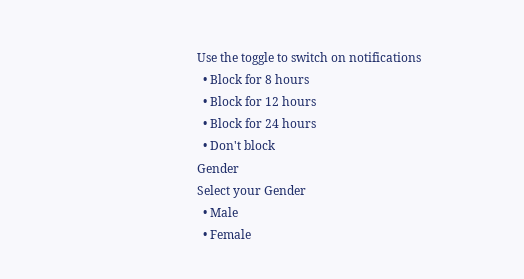Use the toggle to switch on notifications
  • Block for 8 hours
  • Block for 12 hours
  • Block for 24 hours
  • Don't block
Gender
Select your Gender
  • Male
  • Female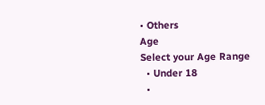• Others
Age
Select your Age Range
  • Under 18
  •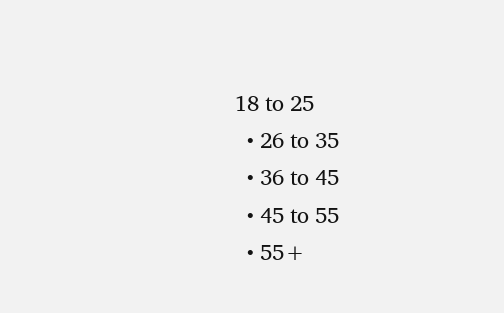18 to 25
  • 26 to 35
  • 36 to 45
  • 45 to 55
  • 55+